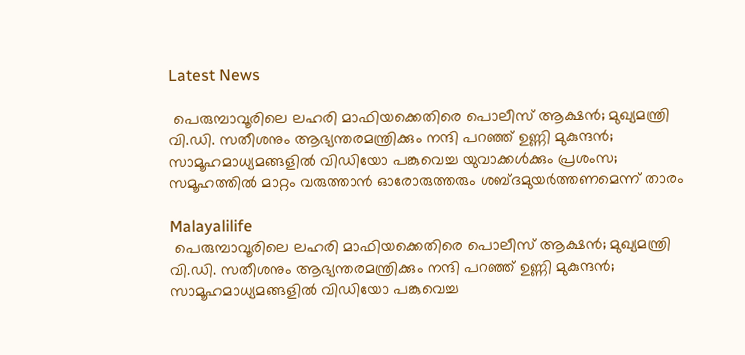Latest News

 പെരുമ്പാവൂരിലെ ലഹരി മാഫിയക്കെതിരെ പൊലീസ് ആക്ഷന്‍; മുഖ്യമന്ത്രി വി.ഡി. സതീശനും ആഭ്യന്തരമന്ത്രിക്കും നന്ദി പറഞ്ഞ് ഉണ്ണി മുകുന്ദന്‍; സാമൂഹമാധ്യമങ്ങളില്‍ വിഡിയോ പങ്കുവെച്ച യുവാക്കള്‍ക്കും പ്രശംസ; സമൂഹത്തില്‍ മാറ്റം വരുത്താന്‍ ഓരോരുത്തരും ശബ്ദമുയര്‍ത്തണമെന്ന് താരം

Malayalilife
 പെരുമ്പാവൂരിലെ ലഹരി മാഫിയക്കെതിരെ പൊലീസ് ആക്ഷന്‍; മുഖ്യമന്ത്രി വി.ഡി. സതീശനും ആഭ്യന്തരമന്ത്രിക്കും നന്ദി പറഞ്ഞ് ഉണ്ണി മുകുന്ദന്‍; സാമൂഹമാധ്യമങ്ങളില്‍ വിഡിയോ പങ്കുവെച്ച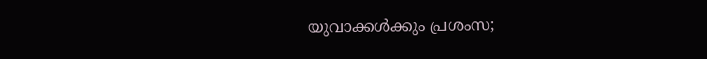യുവാക്കള്‍ക്കും പ്രശംസ;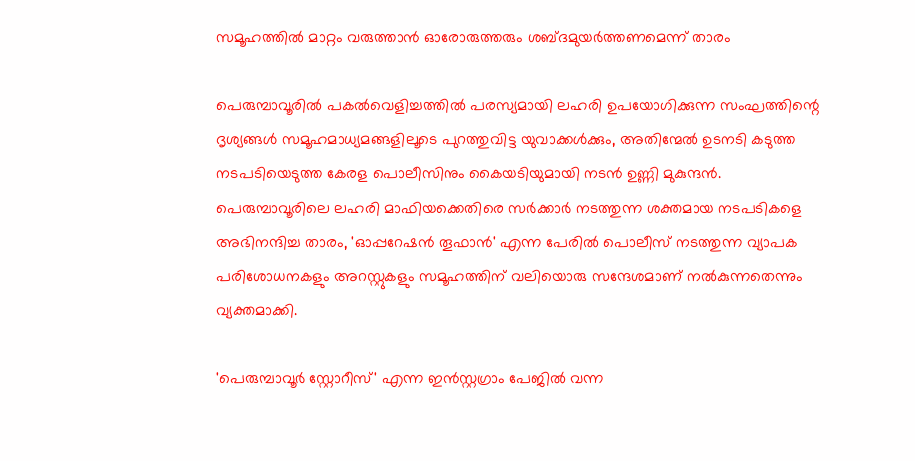സമൂഹത്തില്‍ മാറ്റം വരുത്താന്‍ ഓരോരുത്തരും ശബ്ദമുയര്‍ത്തണമെന്ന് താരം

പെരുമ്പാവൂരില്‍ പകല്‍വെളിച്ചത്തില്‍ പരസ്യമായി ലഹരി ഉപയോഗിക്കുന്ന സംഘത്തിന്റെ ദൃശ്യങ്ങള്‍ സമൂഹമാധ്യമങ്ങളിലൂടെ പുറത്തുവിട്ട യുവാക്കള്‍ക്കും, അതിന്മേല്‍ ഉടനടി കടുത്ത നടപടിയെടുത്ത കേരള പൊലീസിനും കൈയടിയുമായി നടന്‍ ഉണ്ണി മുകുന്ദന്‍. പെരുമ്പാവൂരിലെ ലഹരി മാഫിയക്കെതിരെ സര്‍ക്കാര്‍ നടത്തുന്ന ശക്തമായ നടപടികളെ അഭിനന്ദിച്ച താരം, 'ഓപ്പറേഷന്‍ തൂഫാന്‍' എന്ന പേരില്‍ പൊലീസ് നടത്തുന്ന വ്യാപക പരിശോധനകളും അറസ്റ്റുകളും സമൂഹത്തിന് വലിയൊരു സന്ദേശമാണ് നല്‍കുന്നതെന്നും വ്യക്തമാക്കി.

'പെരുമ്പാവൂര്‍ സ്റ്റോറീസ്' എന്ന ഇന്‍സ്റ്റഗ്രാം പേജില്‍ വന്ന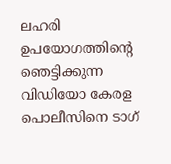ലഹരി ഉപയോഗത്തിന്റെ ഞെട്ടിക്കുന്ന വിഡിയോ കേരള പൊലീസിനെ ടാഗ്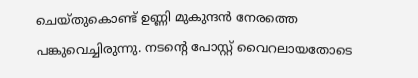ചെയ്തുകൊണ്ട് ഉണ്ണി മുകുന്ദന്‍ നേരത്തെ പങ്കുവെച്ചിരുന്നു. നടന്റെ പോസ്റ്റ് വൈറലായതോടെ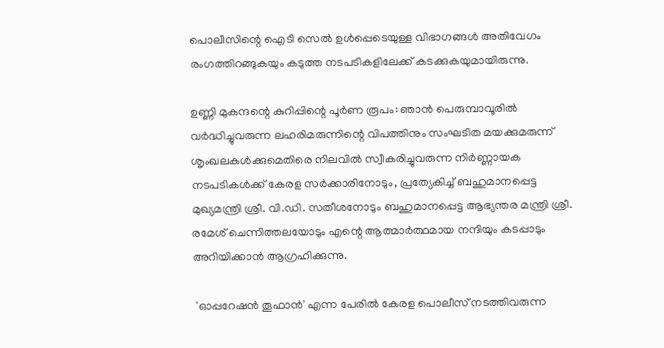പൊലീസിന്റെ ഐടി സെല്‍ ഉള്‍പ്പെടെയുള്ള വിഭാഗങ്ങള്‍ അതിവേഗം രംഗത്തിറങ്ങുകയും കടുത്ത നടപടികളിലേക്ക് കടക്കുകയുമായിരുന്നു.

ഉണ്ണി മുകന്ദന്റെ കുറിപ്പിന്റെ പൂര്‍ണ രൂപം: ഞാന്‍ പെരുമ്പാവൂരില്‍ വര്‍ദ്ധിച്ചുവരുന്ന ലഹരിമരുന്നിന്റെ വിപത്തിനും സംഘടിത മയക്കുമരുന്ന് ശൃംഖലകള്‍ക്കുമെതിരെ നിലവില്‍ സ്വീകരിച്ചുവരുന്ന നിര്‍ണ്ണായക നടപടികള്‍ക്ക് കേരള സര്‍ക്കാരിനോടും, പ്രത്യേകിച്ച് ബഹുമാനപ്പെട്ട മുഖ്യമന്ത്രി ശ്രീ. വി.ഡി. സതീശനോടും ബഹുമാനപ്പെട്ട ആഭ്യന്തര മന്ത്രി ശ്രീ. രമേശ് ചെന്നിത്തലയോടും എന്റെ ആത്മാര്‍ത്ഥമായ നന്ദിയും കടപ്പാടും അറിയിക്കാന്‍ ആഗ്രഹിക്കുന്നു.

 'ഓപ്പറേഷന്‍ തൂഫാന്‍' എന്ന പേരില്‍ കേരള പൊലീസ് നടത്തിവരുന്ന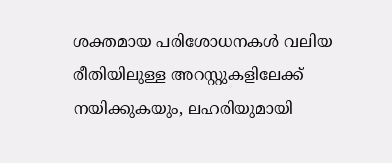ശക്തമായ പരിശോധനകള്‍ വലിയ രീതിയിലുള്ള അറസ്റ്റുകളിലേക്ക് നയിക്കുകയും, ലഹരിയുമായി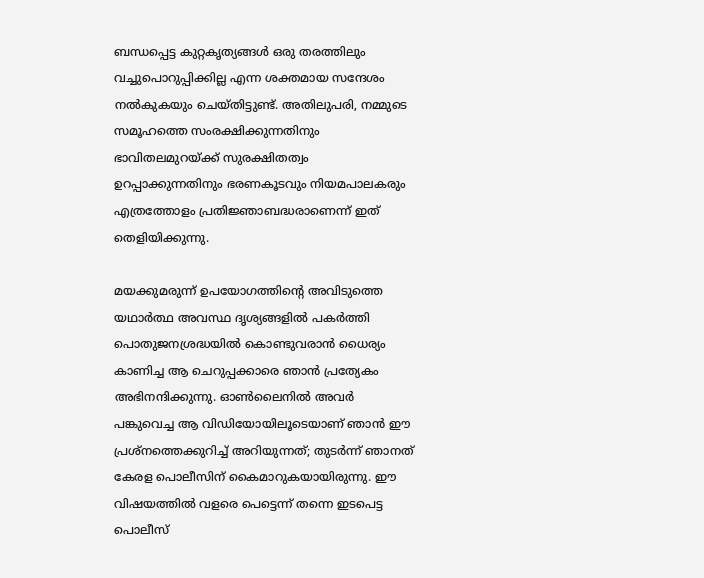ബന്ധപ്പെട്ട കുറ്റകൃത്യങ്ങള്‍ ഒരു തരത്തിലും വച്ചുപൊറുപ്പിക്കില്ല എന്ന ശക്തമായ സന്ദേശം നല്‍കുകയും ചെയ്തിട്ടുണ്ട്. അതിലുപരി, നമ്മുടെ സമൂഹത്തെ സംരക്ഷിക്കുന്നതിനും ഭാവിതലമുറയ്ക്ക് സുരക്ഷിതത്വം ഉറപ്പാക്കുന്നതിനും ഭരണകൂടവും നിയമപാലകരും എത്രത്തോളം പ്രതിജ്ഞാബദ്ധരാണെന്ന് ഇത് തെളിയിക്കുന്നു.

മയക്കുമരുന്ന് ഉപയോഗത്തിന്റെ അവിടുത്തെ യഥാര്‍ത്ഥ അവസ്ഥ ദൃശ്യങ്ങളില്‍ പകര്‍ത്തി പൊതുജനശ്രദ്ധയില്‍ കൊണ്ടുവരാന്‍ ധൈര്യം കാണിച്ച ആ ചെറുപ്പക്കാരെ ഞാന്‍ പ്രത്യേകം അഭിനന്ദിക്കുന്നു. ഓണ്‍ലൈനില്‍ അവര്‍ പങ്കുവെച്ച ആ വിഡിയോയിലൂടെയാണ് ഞാന്‍ ഈ പ്രശ്‌നത്തെക്കുറിച്ച് അറിയുന്നത്; തുടര്‍ന്ന് ഞാനത് കേരള പൊലീസിന് കൈമാറുകയായിരുന്നു. ഈ വിഷയത്തില്‍ വളരെ പെട്ടെന്ന് തന്നെ ഇടപെട്ട പൊലീസ്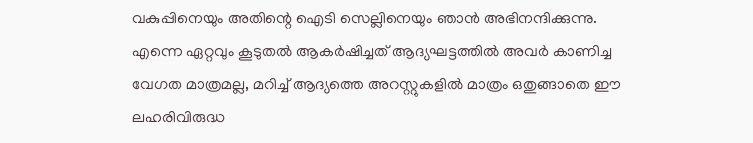വകുപ്പിനെയും അതിന്റെ ഐടി സെല്ലിനെയും ഞാന്‍ അഭിനന്ദിക്കുന്നു. എന്നെ ഏറ്റവും കൂടുതല്‍ ആകര്‍ഷിച്ചത് ആദ്യഘട്ടത്തില്‍ അവര്‍ കാണിച്ച വേഗത മാത്രമല്ല, മറിച്ച് ആദ്യത്തെ അറസ്റ്റുകളില്‍ മാത്രം ഒതുങ്ങാതെ ഈ ലഹരിവിരുദ്ധ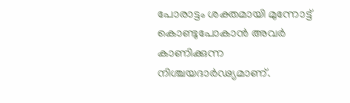പോരാട്ടം ശക്തമായി മുന്നോട്ട് കൊണ്ടുപോകാന്‍ അവര്‍ കാണിക്കുന്ന നിശ്ചയദാര്‍ഢ്യമാണ്.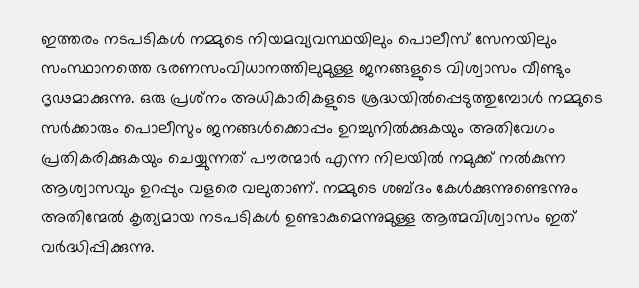ഇത്തരം നടപടികള്‍ നമ്മുടെ നിയമവ്യവസ്ഥയിലും പൊലീസ് സേനയിലും സംസ്ഥാനത്തെ ഭരണസംവിധാനത്തിലുമുള്ള ജനങ്ങളുടെ വിശ്വാസം വീണ്ടും ദൃഢമാക്കുന്നു. ഒരു പ്രശ്‌നം അധികാരികളുടെ ശ്രദ്ധയില്‍പ്പെടുത്തുമ്പോള്‍ നമ്മുടെ സര്‍ക്കാരും പൊലീസും ജനങ്ങള്‍ക്കൊപ്പം ഉറച്ചുനില്‍ക്കുകയും അതിവേഗം പ്രതികരിക്കുകയും ചെയ്യുന്നത് പൗരന്മാര്‍ എന്ന നിലയില്‍ നമുക്ക് നല്‍കുന്ന ആശ്വാസവും ഉറപ്പും വളരെ വലുതാണ്. നമ്മുടെ ശബ്ദം കേള്‍ക്കുന്നുണ്ടെന്നും അതിന്മേല്‍ കൃത്യമായ നടപടികള്‍ ഉണ്ടാകുമെന്നുമുള്ള ആത്മവിശ്വാസം ഇത് വര്‍ദ്ധിപ്പിക്കുന്നു.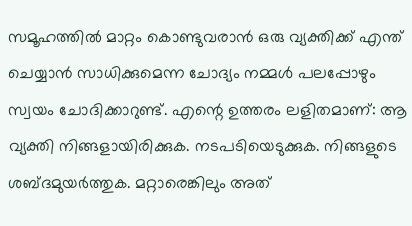സമൂഹത്തില്‍ മാറ്റം കൊണ്ടുവരാന്‍ ഒരു വ്യക്തിക്ക് എന്ത് ചെയ്യാന്‍ സാധിക്കുമെന്ന ചോദ്യം നമ്മള്‍ പലപ്പോഴും സ്വയം ചോദിക്കാറുണ്ട്. എന്റെ ഉത്തരം ലളിതമാണ്: ആ വ്യക്തി നിങ്ങളായിരിക്കുക. നടപടിയെടുക്കുക. നിങ്ങളുടെ ശബ്ദമുയര്‍ത്തുക. മറ്റാരെങ്കിലും അത്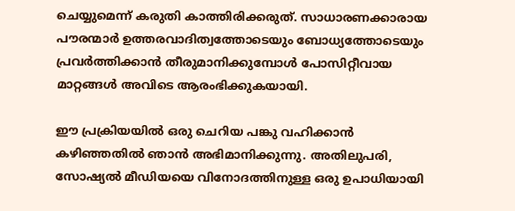ചെയ്യുമെന്ന് കരുതി കാത്തിരിക്കരുത്. സാധാരണക്കാരായ പൗരന്മാര്‍ ഉത്തരവാദിത്വത്തോടെയും ബോധ്യത്തോടെയും പ്രവര്‍ത്തിക്കാന്‍ തീരുമാനിക്കുമ്പോള്‍ പോസിറ്റീവായ മാറ്റങ്ങള്‍ അവിടെ ആരംഭിക്കുകയായി.

ഈ പ്രക്രിയയില്‍ ഒരു ചെറിയ പങ്കു വഹിക്കാന്‍ കഴിഞ്ഞതില്‍ ഞാന്‍ അഭിമാനിക്കുന്നു. അതിലുപരി, സോഷ്യല്‍ മീഡിയയെ വിനോദത്തിനുള്ള ഒരു ഉപാധിയായി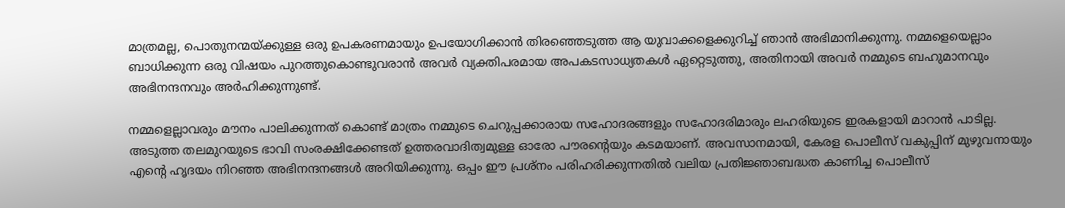മാത്രമല്ല, പൊതുനന്മയ്ക്കുള്ള ഒരു ഉപകരണമായും ഉപയോഗിക്കാന്‍ തിരഞ്ഞെടുത്ത ആ യുവാക്കളെക്കുറിച്ച് ഞാന്‍ അഭിമാനിക്കുന്നു. നമ്മളെയെല്ലാം ബാധിക്കുന്ന ഒരു വിഷയം പുറത്തുകൊണ്ടുവരാന്‍ അവര്‍ വ്യക്തിപരമായ അപകടസാധ്യതകള്‍ ഏറ്റെടുത്തു, അതിനായി അവര്‍ നമ്മുടെ ബഹുമാനവും അഭിനന്ദനവും അര്‍ഹിക്കുന്നുണ്ട്.

നമ്മളെല്ലാവരും മൗനം പാലിക്കുന്നത് കൊണ്ട് മാത്രം നമ്മുടെ ചെറുപ്പക്കാരായ സഹോദരങ്ങളും സഹോദരിമാരും ലഹരിയുടെ ഇരകളായി മാറാന്‍ പാടില്ല. അടുത്ത തലമുറയുടെ ഭാവി സംരക്ഷിക്കേണ്ടത് ഉത്തരവാദിത്വമുള്ള ഓരോ പൗരന്റെയും കടമയാണ്. അവസാനമായി, കേരള പൊലീസ് വകുപ്പിന് മുഴുവനായും എന്റെ ഹൃദയം നിറഞ്ഞ അഭിനന്ദനങ്ങള്‍ അറിയിക്കുന്നു. ഒപ്പം ഈ പ്രശ്‌നം പരിഹരിക്കുന്നതില്‍ വലിയ പ്രതിജ്ഞാബദ്ധത കാണിച്ച പൊലീസ്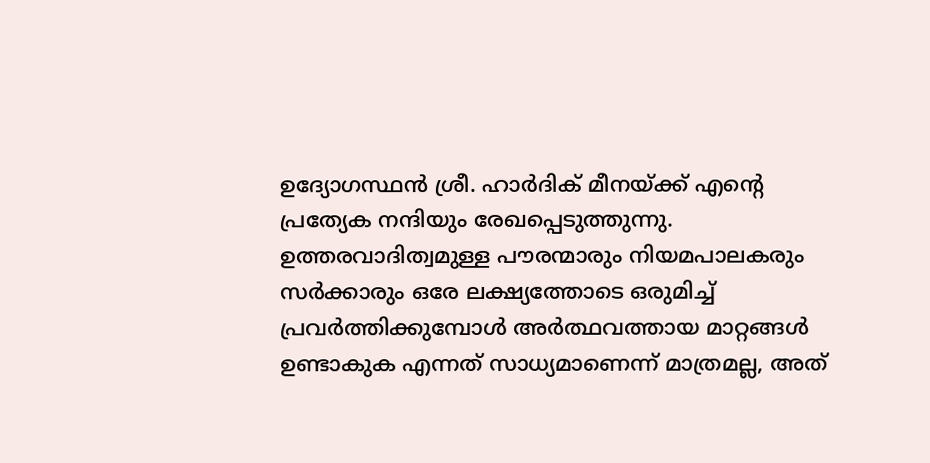ഉദ്യോഗസ്ഥന്‍ ശ്രീ. ഹാര്‍ദിക് മീനയ്ക്ക് എന്റെ പ്രത്യേക നന്ദിയും രേഖപ്പെടുത്തുന്നു. ഉത്തരവാദിത്വമുള്ള പൗരന്മാരും നിയമപാലകരും സര്‍ക്കാരും ഒരേ ലക്ഷ്യത്തോടെ ഒരുമിച്ച് പ്രവര്‍ത്തിക്കുമ്പോള്‍ അര്‍ത്ഥവത്തായ മാറ്റങ്ങള്‍ ഉണ്ടാകുക എന്നത് സാധ്യമാണെന്ന് മാത്രമല്ല, അത്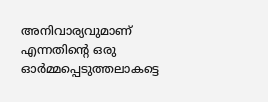അനിവാര്യവുമാണ് എന്നതിന്റെ ഒരു ഓര്‍മ്മപ്പെടുത്തലാകട്ടെ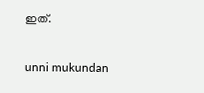ഇത്.

unni mukundan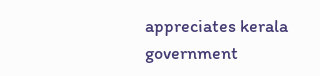appreciates kerala government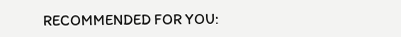RECOMMENDED FOR YOU: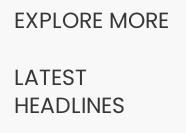EXPLORE MORE

LATEST HEADLINES